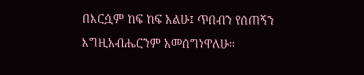በእርሷም ከፍ ከፍ አልሁ፤ ጥበብን የሰጠኝን እግዚአብሔርንም አመሰግነዋለሁ።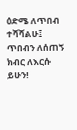ዕድሜ ለጥበብ ተሻሻልሁ፤ ጥበብን ለሰጠኝ ክብር ለእርሱ ይሁን!